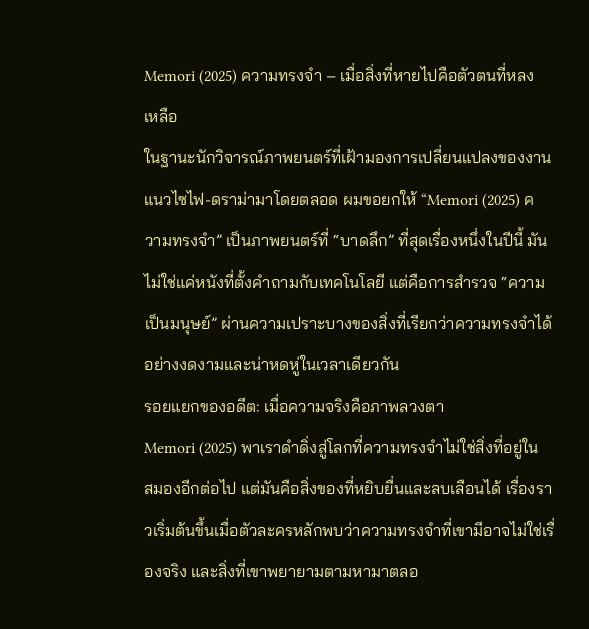Memori (2025) ความทรงจำ – เมื่อสิ่งที่หายไปคือตัวตนที่หลงเหลือ
ในฐานะนักวิจารณ์ภาพยนตร์ที่เฝ้ามองการเปลี่ยนแปลงของงานแนวไซไฟ-ดราม่ามาโดยตลอด ผมขอยกให้ “Memori (2025) ความทรงจำ” เป็นภาพยนตร์ที่ “บาดลึก” ที่สุดเรื่องหนึ่งในปีนี้ มันไม่ใช่แค่หนังที่ตั้งคำถามกับเทคโนโลยี แต่คือการสำรวจ “ความเป็นมนุษย์” ผ่านความเปราะบางของสิ่งที่เรียกว่าความทรงจำได้อย่างงดงามและน่าหดหู่ในเวลาเดียวกัน
รอยแยกของอดีต: เมื่อความจริงคือภาพลวงตา
Memori (2025) พาเราดำดิ่งสู่โลกที่ความทรงจำไม่ใช่สิ่งที่อยู่ในสมองอีกต่อไป แต่มันคือสิ่งของที่หยิบยื่นและลบเลือนได้ เรื่องราวเริ่มต้นขึ้นเมื่อตัวละครหลักพบว่าความทรงจำที่เขามีอาจไม่ใช่เรื่องจริง และสิ่งที่เขาพยายามตามหามาตลอ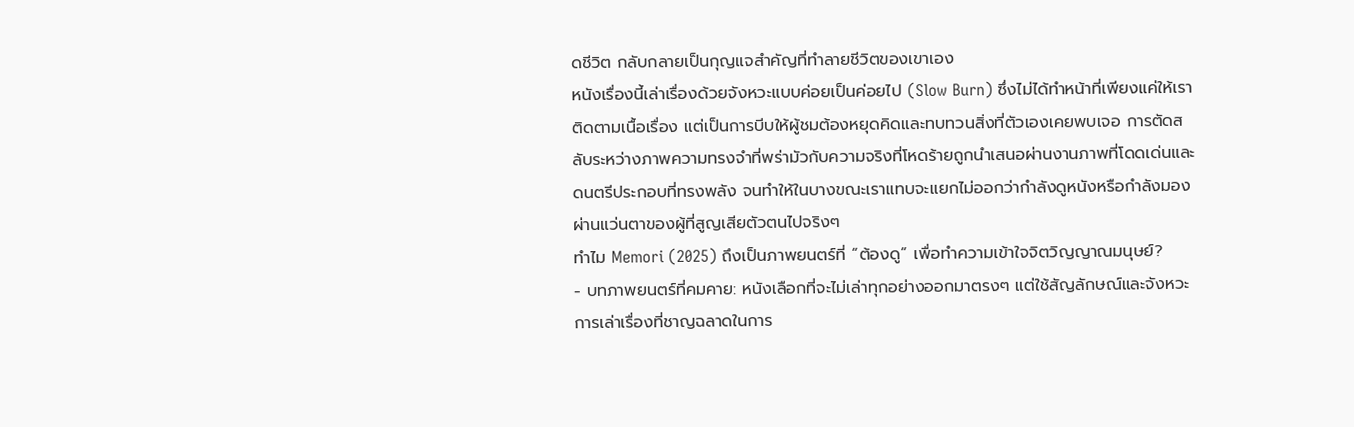ดชีวิต กลับกลายเป็นกุญแจสำคัญที่ทำลายชีวิตของเขาเอง
หนังเรื่องนี้เล่าเรื่องด้วยจังหวะแบบค่อยเป็นค่อยไป (Slow Burn) ซึ่งไม่ได้ทำหน้าที่เพียงแค่ให้เราติดตามเนื้อเรื่อง แต่เป็นการบีบให้ผู้ชมต้องหยุดคิดและทบทวนสิ่งที่ตัวเองเคยพบเจอ การตัดสลับระหว่างภาพความทรงจำที่พร่ามัวกับความจริงที่โหดร้ายถูกนำเสนอผ่านงานภาพที่โดดเด่นและดนตรีประกอบที่ทรงพลัง จนทำให้ในบางขณะเราแทบจะแยกไม่ออกว่ากำลังดูหนังหรือกำลังมองผ่านแว่นตาของผู้ที่สูญเสียตัวตนไปจริงๆ
ทำไม Memori (2025) ถึงเป็นภาพยนตร์ที่ “ต้องดู” เพื่อทำความเข้าใจจิตวิญญาณมนุษย์?
- บทภาพยนตร์ที่คมคาย: หนังเลือกที่จะไม่เล่าทุกอย่างออกมาตรงๆ แต่ใช้สัญลักษณ์และจังหวะการเล่าเรื่องที่ชาญฉลาดในการ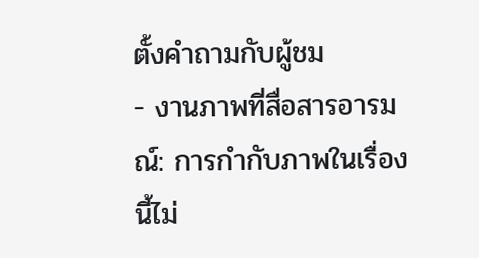ตั้งคำถามกับผู้ชม
- งานภาพที่สื่อสารอารมณ์: การกำกับภาพในเรื่องนี้ไม่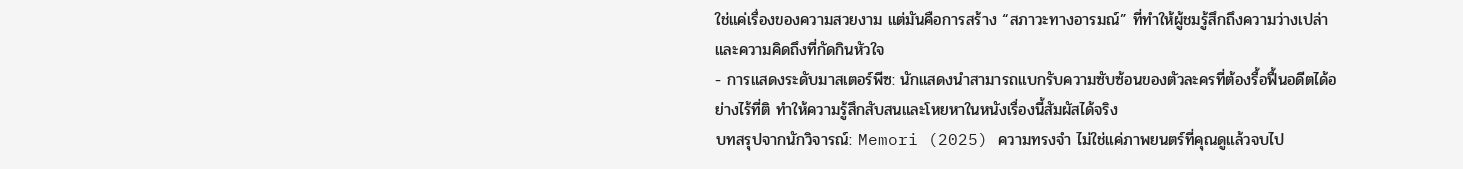ใช่แค่เรื่องของความสวยงาม แต่มันคือการสร้าง “สภาวะทางอารมณ์” ที่ทำให้ผู้ชมรู้สึกถึงความว่างเปล่าและความคิดถึงที่กัดกินหัวใจ
- การแสดงระดับมาสเตอร์พีซ: นักแสดงนำสามารถแบกรับความซับซ้อนของตัวละครที่ต้องรื้อฟื้นอดีตได้อย่างไร้ที่ติ ทำให้ความรู้สึกสับสนและโหยหาในหนังเรื่องนี้สัมผัสได้จริง
บทสรุปจากนักวิจารณ์: Memori (2025) ความทรงจำ ไม่ใช่แค่ภาพยนตร์ที่คุณดูแล้วจบไป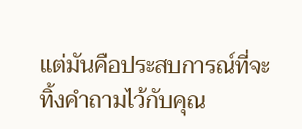แต่มันคือประสบการณ์ที่จะทิ้งคำถามไว้กับคุณ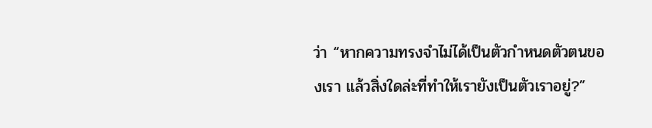ว่า “หากความทรงจำไม่ได้เป็นตัวกำหนดตัวตนของเรา แล้วสิ่งใดล่ะที่ทำให้เรายังเป็นตัวเราอยู่?”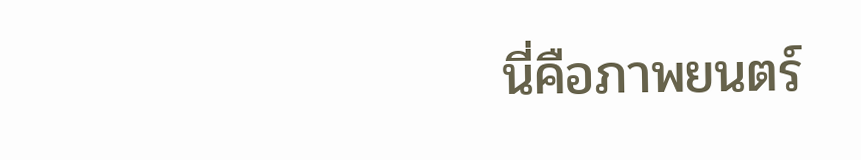นี่คือภาพยนตร์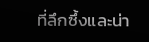ที่ลึกซึ้งและน่า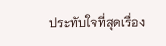ประทับใจที่สุดเรื่อง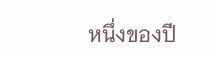หนึ่งของปี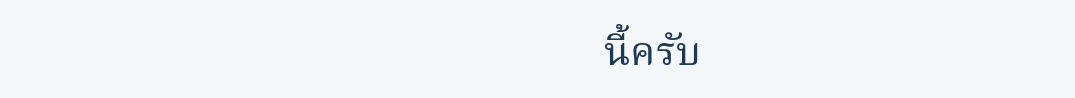นี้ครับ